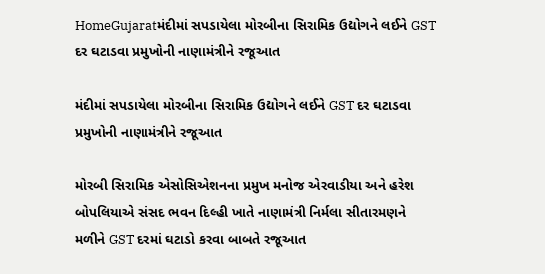HomeGujaratમંદીમાં સપડાયેલા મોરબીના સિરામિક ઉદ્યોગને લઈને GST દર ઘટાડવા પ્રમુખોની નાણામંત્રીને રજૂઆત

મંદીમાં સપડાયેલા મોરબીના સિરામિક ઉદ્યોગને લઈને GST દર ઘટાડવા પ્રમુખોની નાણામંત્રીને રજૂઆત

મોરબી સિરામિક એસોસિએશનના પ્રમુખ મનોજ એરવાડીયા અને હરેશ બોપલિયાએ સંસદ ભવન દિલ્હી ખાતે નાણામંત્રી નિર્મલા સીતારમણને મળીને GST દરમાં ઘટાડો કરવા બાબતે રજૂઆત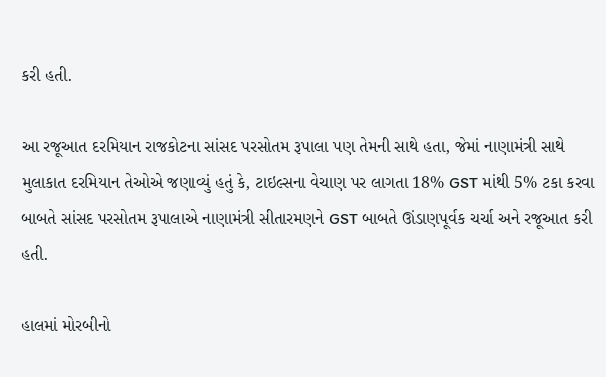કરી હતી.

આ રજૂઆત દરમિયાન રાજકોટના સાંસદ પરસોતમ રૂપાલા પણ તેમની સાથે હતા, જેમાં નાણામંત્રી સાથે મુલાકાત દરમિયાન તેઓએ જણાવ્યું હતું કે, ટાઇલ્સના વેચાણ પર લાગતા 18% GST માંથી 5% ટકા કરવા બાબતે સાંસદ પરસોતમ રૂપાલાએ નાણામંત્રી સીતારમણને GST બાબતે ઊંડાણપૂર્વક ચર્ચા અને રજૂઆત કરી હતી.

હાલમાં મોરબીનો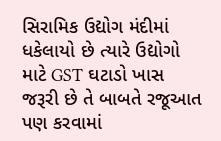સિરામિક ઉદ્યોગ મંદીમાં ધકેલાયો છે ત્યારે ઉદ્યોગો માટે GST ઘટાડો ખાસ જરૂરી છે તે બાબતે રજૂઆત પણ કરવામાં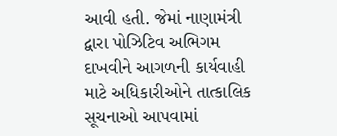આવી હતી. જેમાં નાણામંત્રી દ્વારા પોઝિટિવ અભિગમ દાખવીને આગળની કાર્યવાહી માટે અધિકારીઓને તાત્કાલિક સૂચનાઓ આપવામાં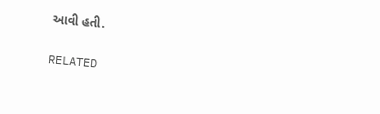આવી હતી.

RELATED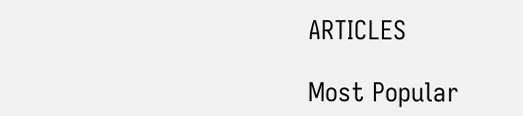ARTICLES

Most Popular